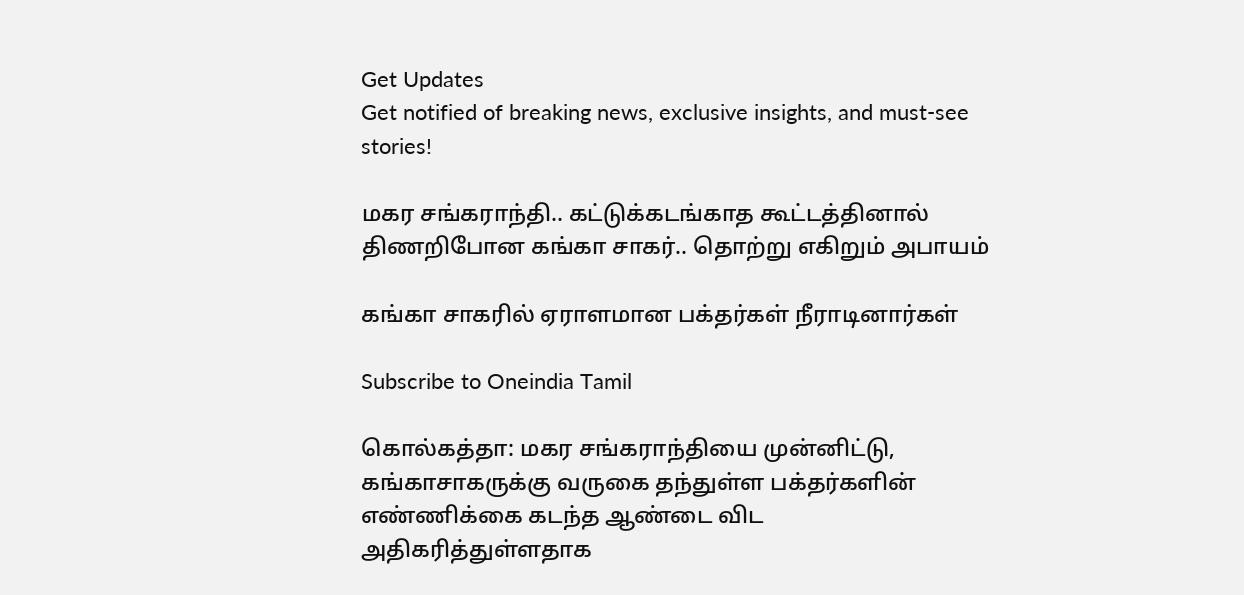Get Updates
Get notified of breaking news, exclusive insights, and must-see stories!

மகர சங்கராந்தி.. கட்டுக்கடங்காத கூட்டத்தினால் திணறிபோன கங்கா சாகர்.. தொற்று எகிறும் அபாயம்

கங்கா சாகரில் ஏராளமான பக்தர்கள் நீராடினார்கள்

Subscribe to Oneindia Tamil

கொல்கத்தா: மகர சங்கராந்தியை முன்னிட்டு, கங்காசாகருக்கு வருகை தந்துள்ள பக்தர்களின் எண்ணிக்கை கடந்த ஆண்டை விட அதிகரித்துள்ளதாக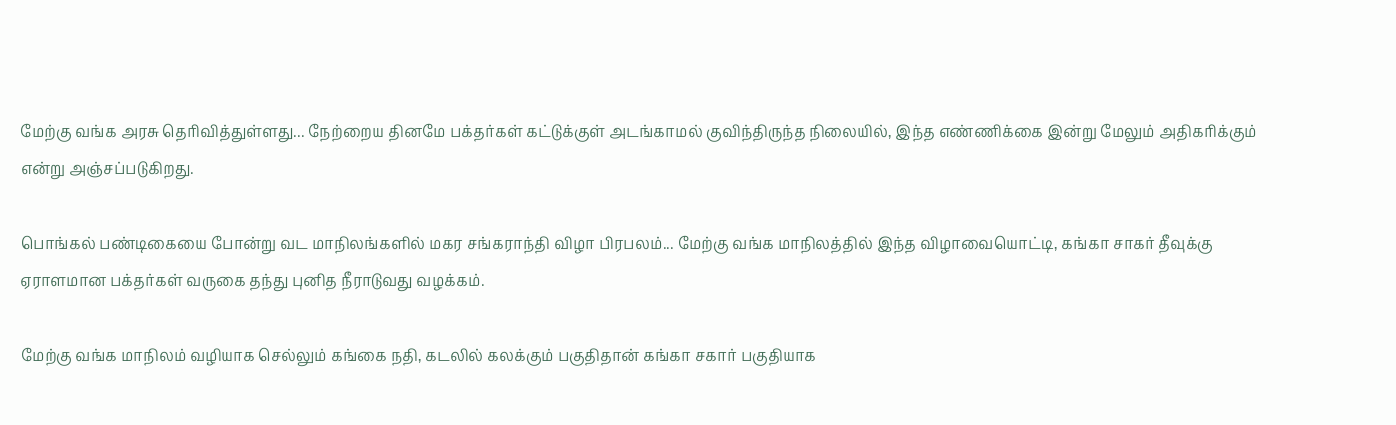மேற்கு வங்க அரசு தெரிவித்துள்ளது... நேற்றைய தினமே பக்தர்கள் கட்டுக்குள் அடங்காமல் குவிந்திருந்த நிலையில், இந்த எண்ணிக்கை இன்று மேலும் அதிகரிக்கும் என்று அஞ்சப்படுகிறது.

பொங்கல் பண்டிகையை போன்று வட மாநிலங்களில் மகர சங்கராந்தி விழா பிரபலம்... மேற்கு வங்க மாநிலத்தில் இந்த விழாவையொட்டி, கங்கா சாகர் தீவுக்கு ஏராளமான பக்தர்கள் வருகை தந்து புனித நீராடுவது வழக்கம்.

மேற்கு வங்க மாநிலம் வழியாக செல்லும் கங்கை நதி, கடலில் கலக்கும் பகுதிதான் கங்கா சகார் பகுதியாக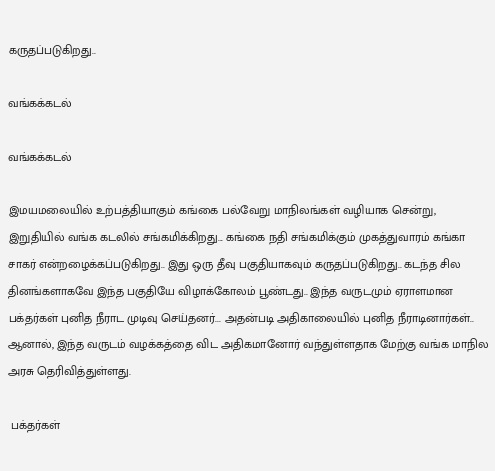கருதப்படுகிறது..

வங்கக்கடல்

வங்கக்கடல்

இமயமலையில் உற்பத்தியாகும் கங்கை பல்வேறு மாநிலங்கள் வழியாக சென்று, இறுதியில் வங்க கடலில் சங்கமிக்கிறது... கங்கை நதி சங்கமிக்கும் முகத்துவாரம் கங்கா சாகர் என்றழைக்கப்படுகிறது.. இது ஒரு தீவு பகுதியாகவும் கருதப்படுகிறது.. கடந்த சில தினங்களாகவே இந்த பகுதியே விழாக்கோலம் பூண்டது.. இந்த வருடமும் ஏராளமான பக்தர்கள் புனித நீராட முடிவு செய்தனர்... அதன்படி அதிகாலையில் புனித நீராடினார்கள்.. ஆனால், இந்த வருடம் வழக்கத்தை விட அதிகமானோர் வந்துள்ளதாக மேற்கு வங்க மாநில அரசு தெரிவித்துள்ளது.

 பக்தர்கள்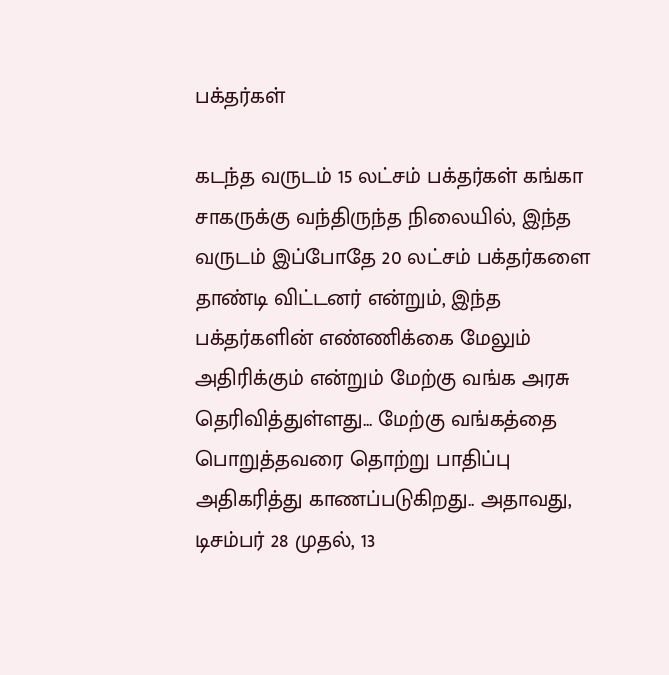பக்தர்கள்

கடந்த வருடம் 15 லட்சம் பக்தர்கள் கங்கா சாகருக்கு வந்திருந்த நிலையில், இந்த வருடம் இப்போதே 20 லட்சம் பக்தர்களை தாண்டி விட்டனர் என்றும், இந்த பக்தர்களின் எண்ணிக்கை மேலும் அதிரிக்கும் என்றும் மேற்கு வங்க அரசு தெரிவித்துள்ளது... மேற்கு வங்கத்தை பொறுத்தவரை தொற்று பாதிப்பு அதிகரித்து காணப்படுகிறது.. அதாவது, டிசம்பர் 28 முதல், 13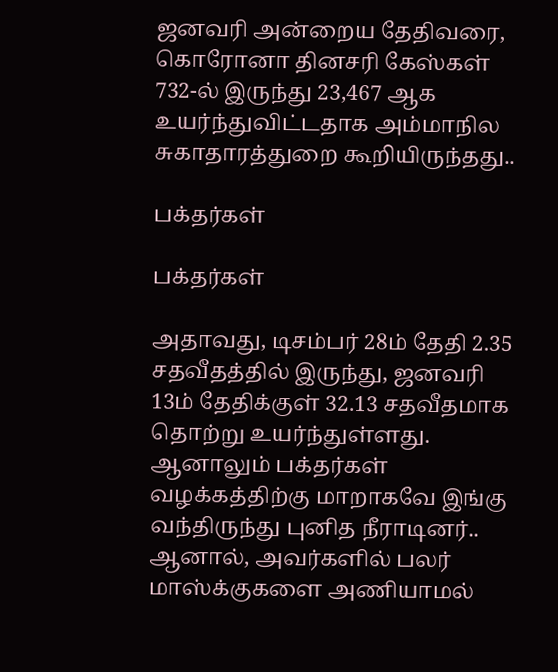ஜனவரி அன்றைய தேதிவரை, கொரோனா தினசரி கேஸ்கள் 732-ல் இருந்து 23,467 ஆக உயர்ந்துவிட்டதாக அம்மாநில சுகாதாரத்துறை கூறியிருந்தது..

பக்தர்கள்

பக்தர்கள்

அதாவது, டிசம்பர் 28ம் தேதி 2.35 சதவீதத்தில் இருந்து, ஜனவரி 13ம் தேதிக்குள் 32.13 சதவீதமாக தொற்று உயர்ந்துள்ளது. ஆனாலும் பக்தர்கள் வழக்கத்திற்கு மாறாகவே இங்கு வந்திருந்து புனித நீராடினர்.. ஆனால், அவர்களில் பலர் மாஸ்க்குகளை அணியாமல்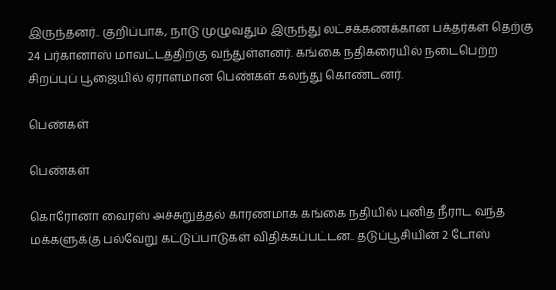இருந்தனர்.. குறிப்பாக, நாடு முழுவதும் இருந்து லட்சக்கணக்கான பக்தர்கள் தெற்கு 24 பர்கானாஸ் மாவட்டத்திற்கு வந்துள்ளனர். கங்கை நதிகரையில் நடைபெற்ற சிறப்புப் பூஜையில் ஏராளமான பெண்கள் கலந்து கொண்டனர்.

பெண்கள்

பெண்கள்

கொரோனா வைரஸ் அச்சுறுத்தல் காரணமாக கங்கை நதியில் புனித நீராட வந்த மக்களுக்கு பல்வேறு கட்டுப்பாடுகள் விதிக்கப்பட்டன.. தடுப்பூசியின் 2 டோஸ்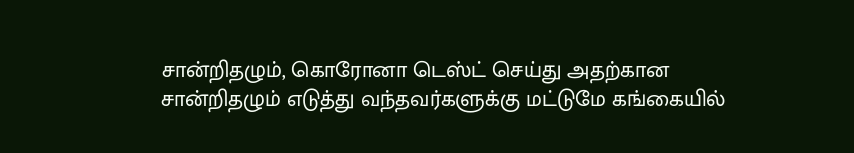சான்றிதழும், கொரோனா டெஸ்ட் செய்து அதற்கான சான்றிதழும் எடுத்து வந்தவர்களுக்கு மட்டுமே கங்கையில்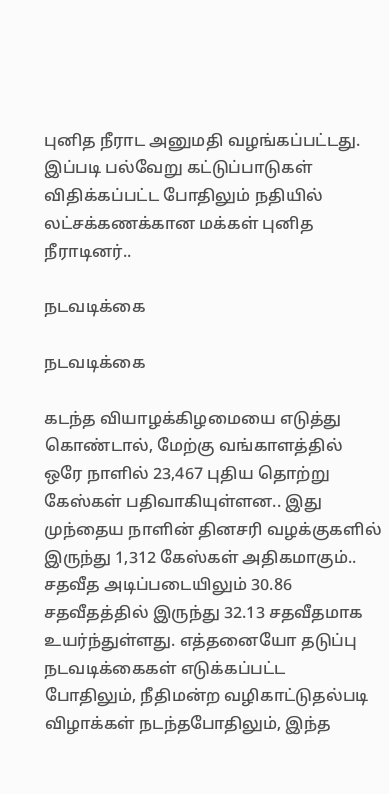புனித நீராட அனுமதி வழங்கப்பட்டது. இப்படி பல்வேறு கட்டுப்பாடுகள் விதிக்கப்பட்ட போதிலும் நதியில் லட்சக்கணக்கான மக்கள் புனித நீராடினர்..

நடவடிக்கை

நடவடிக்கை

கடந்த வியாழக்கிழமையை எடுத்து கொண்டால், மேற்கு வங்காளத்தில் ஒரே நாளில் 23,467 புதிய தொற்று கேஸ்கள் பதிவாகியுள்ளன.. இது முந்தைய நாளின் தினசரி வழக்குகளில் இருந்து 1,312 கேஸ்கள் அதிகமாகும்.. சதவீத அடிப்படையிலும் 30.86 சதவீதத்தில் இருந்து 32.13 சதவீதமாக உயர்ந்துள்ளது. எத்தனையோ தடுப்பு நடவடிக்கைகள் எடுக்கப்பட்ட போதிலும், நீதிமன்ற வழிகாட்டுதல்படி விழாக்கள் நடந்தபோதிலும், இந்த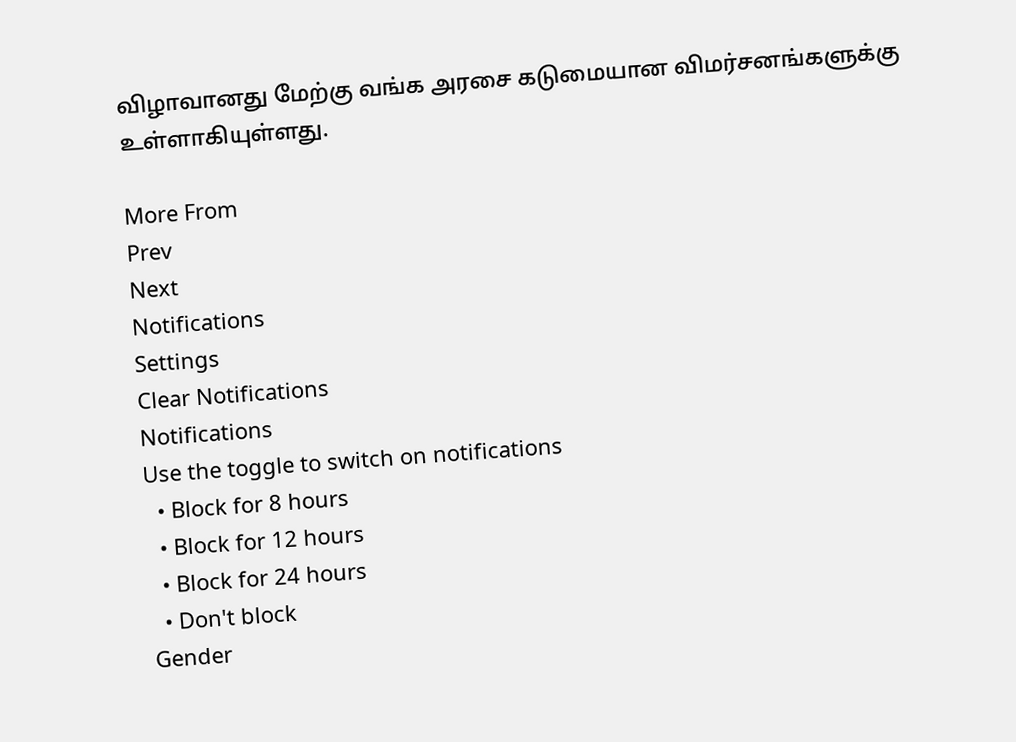விழாவானது மேற்கு வங்க அரசை கடுமையான விமர்சனங்களுக்கு உள்ளாகியுள்ளது.

More From
Prev
Next
Notifications
Settings
Clear Notifications
Notifications
Use the toggle to switch on notifications
  • Block for 8 hours
  • Block for 12 hours
  • Block for 24 hours
  • Don't block
Gender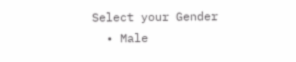Select your Gender
  • Male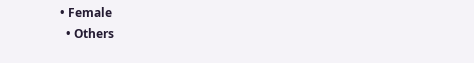• Female
  • Others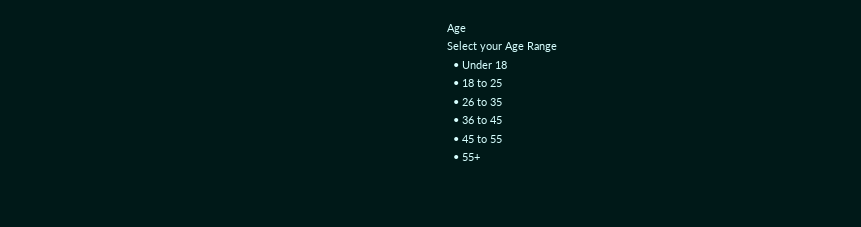Age
Select your Age Range
  • Under 18
  • 18 to 25
  • 26 to 35
  • 36 to 45
  • 45 to 55
  • 55+